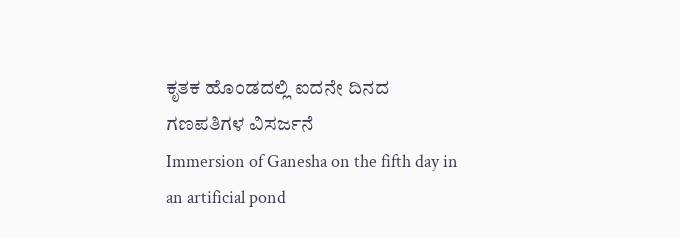ಕೃತಕ ಹೊಂಡದಲ್ಲಿ ಐದನೇ ದಿನದ ಗಣಪತಿಗಳ ವಿಸರ್ಜನೆ
Immersion of Ganesha on the fifth day in an artificial pond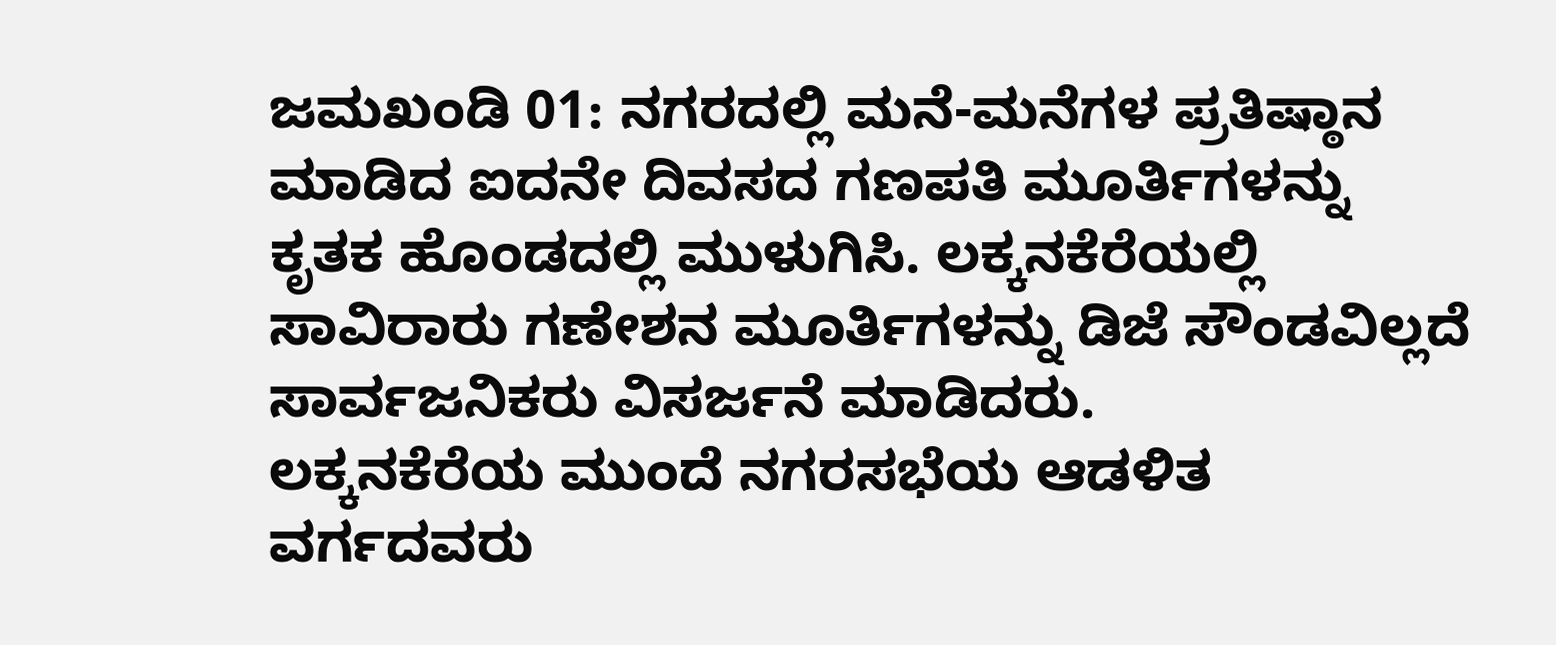ಜಮಖಂಡಿ 01: ನಗರದಲ್ಲಿ ಮನೆ-ಮನೆಗಳ ಪ್ರತಿಷ್ಠಾನ ಮಾಡಿದ ಐದನೇ ದಿವಸದ ಗಣಪತಿ ಮೂರ್ತಿಗಳನ್ನು ಕೃತಕ ಹೊಂಡದಲ್ಲಿ ಮುಳುಗಿಸಿ. ಲಕ್ಕನಕೆರೆಯಲ್ಲಿ ಸಾವಿರಾರು ಗಣೇಶನ ಮೂರ್ತಿಗಳನ್ನು ಡಿಜೆ ಸೌಂಡವಿಲ್ಲದೆ ಸಾರ್ವಜನಿಕರು ವಿಸರ್ಜನೆ ಮಾಡಿದರು.
ಲಕ್ಕನಕೆರೆಯ ಮುಂದೆ ನಗರಸಭೆಯ ಆಡಳಿತ ವರ್ಗದವರು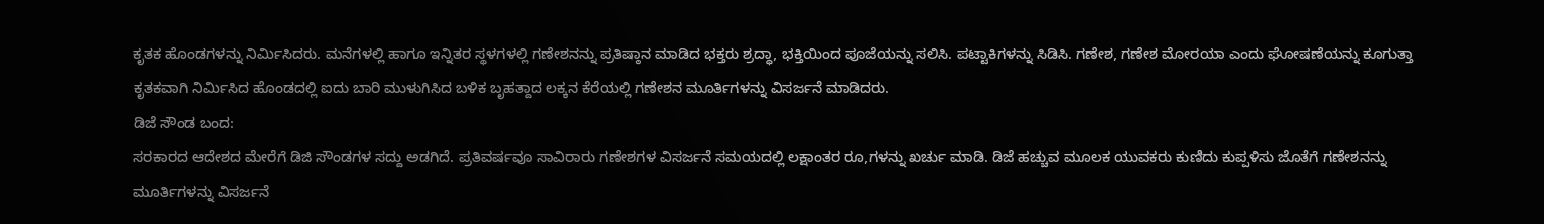ಕೃತಕ ಹೊಂಡಗಳನ್ನು ನಿರ್ಮಿಸಿದರು. ಮನೆಗಳಲ್ಲಿ ಹಾಗೂ ಇನ್ನಿತರ ಸ್ಥಳಗಳಲ್ಲಿ ಗಣೇಶನನ್ನು ಪ್ರತಿಷ್ಠಾನ ಮಾಡಿದ ಭಕ್ತರು ಶ್ರದ್ಧಾ, ಭಕ್ತಿಯಿಂದ ಪೂಜೆಯನ್ನು ಸಲಿಸಿ. ಪಟ್ಟಾಕಿಗಳನ್ನು ಸಿಡಿಸಿ. ಗಣೇಶ, ಗಣೇಶ ಮೋರಯಾ ಎಂದು ಘೋಷಣೆಯನ್ನು ಕೂಗುತ್ತಾ ಕೃತಕವಾಗಿ ನಿರ್ಮಿಸಿದ ಹೊಂಡದಲ್ಲಿ ಐದು ಬಾರಿ ಮುಳುಗಿಸಿದ ಬಳಿಕ ಬೃಹತ್ದಾದ ಲಕ್ಕನ ಕೆರೆಯಲ್ಲಿ ಗಣೇಶನ ಮೂರ್ತಿಗಳನ್ನು ವಿಸರ್ಜನೆ ಮಾಡಿದರು.
ಡಿಜೆ ಸೌಂಡ ಬಂದ:
ಸರಕಾರದ ಆದೇಶದ ಮೇರೆಗೆ ಡಿಜಿ ಸೌಂಡಗಳ ಸದ್ದು ಅಡಗಿದೆ. ಪ್ರತಿವರ್ಷವೂ ಸಾವಿರಾರು ಗಣೇಶಗಳ ವಿಸರ್ಜನೆ ಸಮಯದಲ್ಲಿ ಲಕ್ಷಾಂತರ ರೂ,ಗಳನ್ನು ಖರ್ಚು ಮಾಡಿ. ಡಿಜೆ ಹಚ್ಚುವ ಮೂಲಕ ಯುವಕರು ಕುಣಿದು ಕುಪ್ಪಳಿಸು ಜೊತೆಗೆ ಗಣೇಶನನ್ನು ಮೂರ್ತಿಗಳನ್ನು ವಿಸರ್ಜನೆ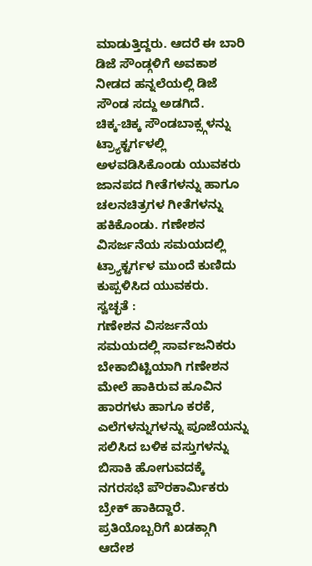ಮಾಡುತ್ತಿದ್ದರು. ಆದರೆ ಈ ಬಾರಿ ಡಿಜೆ ಸೌಂಡ್ಗಳಿಗೆ ಅವಕಾಶ ನೀಡದ ಹನ್ನಲೆಯಲ್ಲಿ ಡಿಜೆ ಸೌಂಡ ಸದ್ದು ಅಡಗಿದೆ.
ಚಿಕ್ಕ-ಚಿಕ್ಕ ಸೌಂಡಬಾಕ್ಸ್ಗಳನ್ನು ಟ್ರ್ಯಾಕ್ಟರ್ಗಳಲ್ಲಿ ಅಳವಡಿಸಿಕೊಂಡು ಯುವಕರು ಜಾನಪದ ಗೀತೆಗಳನ್ನು ಹಾಗೂ ಚಲನಚಿತ್ರಗಳ ಗೀತೆಗಳನ್ನು ಹಕಿಕೊಂಡು. ಗಣೇಶನ ವಿಸರ್ಜನೆಯ ಸಮಯದಲ್ಲಿ ಟ್ರ್ಯಾಕ್ಟರ್ಗಳ ಮುಂದೆ ಕುಣಿದು ಕುಪ್ಪಳಿಸಿದ ಯುವಕರು.
ಸ್ವಚ್ಛತೆ :
ಗಣೇಶನ ವಿಸರ್ಜನೆಯ ಸಮಯದಲ್ಲಿ ಸಾರ್ವಜನಿಕರು ಬೇಕಾಬಿಟ್ಟಿಯಾಗಿ ಗಣೇಶನ ಮೇಲೆ ಹಾಕಿರುವ ಹೂವಿನ ಹಾರಗಳು ಹಾಗೂ ಕರಕೆ, ಎಲೆಗಳನ್ನುಗಳನ್ನು ಪೂಜೆಯನ್ನು ಸಲಿಸಿದ ಬಳಿಕ ವಸ್ತುಗಳನ್ನು ಬಿಸಾಕಿ ಹೋಗುವದಕ್ಕೆ ನಗರಸಭೆ ಪೌರಕಾರ್ಮಿಕರು ಬ್ರೇಕ್ ಹಾಕಿದ್ದಾರೆ. ಪ್ರತಿಯೊಬ್ಬರಿಗೆ ಖಡಕ್ಗಾಗಿ ಆದೇಶ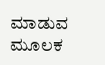ಮಾಡುವ ಮೂಲಕ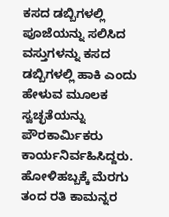ಕಸದ ಡಬ್ಬಿಗಳಲ್ಲಿ ಪೂಜೆಯನ್ನು ಸಲಿಸಿದ ವಸ್ತುಗಳನ್ನು ಕಸದ ಡಬ್ಬಿಗಳಲ್ಲಿ ಹಾಕಿ ಎಂದು ಹೇಳುವ ಮೂಲಕ ಸ್ವಚ್ಛತೆಯನ್ನು ಪೌರಕಾರ್ಮಿಕರು ಕಾರ್ಯನಿರ್ವಹಿಸಿದ್ದರು.
ಹೋಳಿಹಬ್ಬಕ್ಕೆ ಮೆರಗು ತಂದ ರತಿ ಕಾಮನ್ನರ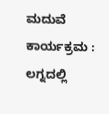ಮದುವೆ ಕಾರ್ಯಕ್ರಮ : ಲಗ್ನದಲ್ಲಿ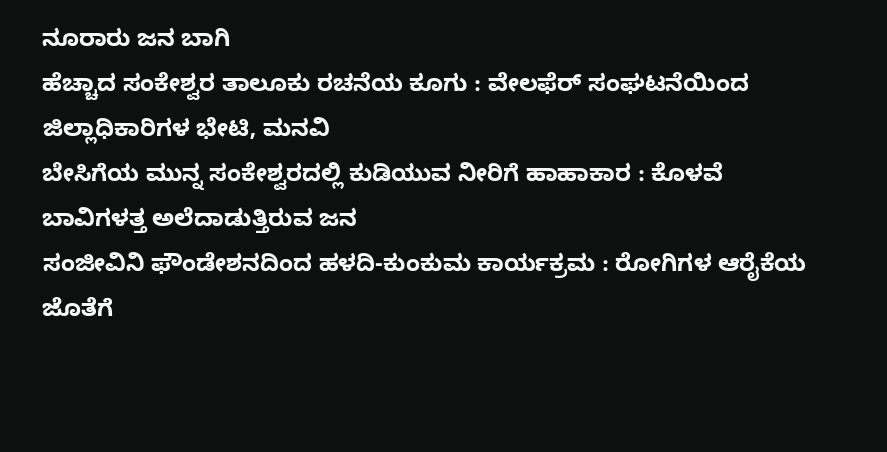ನೂರಾರು ಜನ ಬಾಗಿ
ಹೆಚ್ಚಾದ ಸಂಕೇಶ್ವರ ತಾಲೂಕು ರಚನೆಯ ಕೂಗು : ವೇಲಫೆರ್ ಸಂಘಟನೆಯಿಂದ ಜಿಲ್ಲಾಧಿಕಾರಿಗಳ ಭೇಟಿ, ಮನವಿ
ಬೇಸಿಗೆಯ ಮುನ್ನ ಸಂಕೇಶ್ವರದಲ್ಲಿ ಕುಡಿಯುವ ನೀರಿಗೆ ಹಾಹಾಕಾರ : ಕೊಳವೆ ಬಾವಿಗಳತ್ತ ಅಲೆದಾಡುತ್ತಿರುವ ಜನ
ಸಂಜೀವಿನಿ ಫೌಂಡೇಶನದಿಂದ ಹಳದಿ-ಕುಂಕುಮ ಕಾರ್ಯಕ್ರಮ : ರೋಗಿಗಳ ಆರೈಕೆಯ ಜೊತೆಗೆ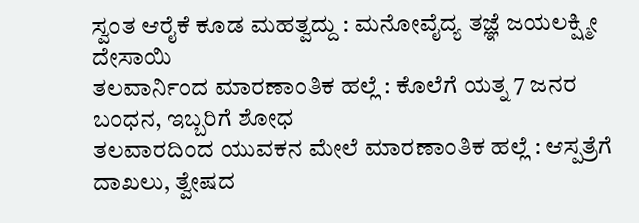ಸ್ವಂತ ಆರೈಕೆ ಕೂಡ ಮಹತ್ವದ್ದು : ಮನೋವೈದ್ಯ ತಜ್ಞೆ ಜಯಲಕ್ಷ್ಮೀ ದೇಸಾಯಿ
ತಲವಾರ್ನಿಂದ ಮಾರಣಾಂತಿಕ ಹಲ್ಲೆ : ಕೊಲೆಗೆ ಯತ್ನ 7 ಜನರ ಬಂಧನ, ಇಬ್ಬರಿಗೆ ಶೋಧ
ತಲವಾರದಿಂದ ಯುವಕನ ಮೇಲೆ ಮಾರಣಾಂತಿಕ ಹಲ್ಲೆ : ಆಸ್ಪತ್ರೆಗೆ ದಾಖಲು, ತ್ವೇಷದ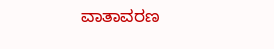ವಾತಾವರಣ